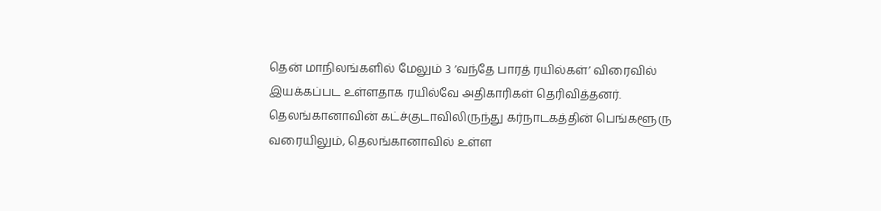தென் மாநிலங்களில் மேலும் 3 ‘வந்தே பாரத் ரயில்கள்’ விரைவில் இயக்கப்பட உள்ளதாக ரயில்வே அதிகாரிகள் தெரிவித்தனர்.
தெலங்கானாவின் கட்ச்குடாவிலிருந்து கர்நாடகத்தின் பெங்களூரு வரையிலும், தெலங்கானாவில் உள்ள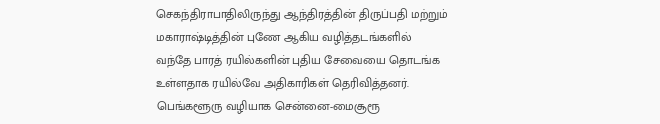செகந்திராபாதிலிருந்து ஆந்திரத்தின் திருப்பதி மற்றும் மகாராஷ்டித்தின் புணே ஆகிய வழித்தடங்களில் வந்தே பாரத் ரயில்களின் புதிய சேவையை தொடங்க உள்ளதாக ரயில்வே அதிகாரிகள் தெரிவித்தனர்.
பெங்களூரு வழியாக சென்னை-மைசூரூ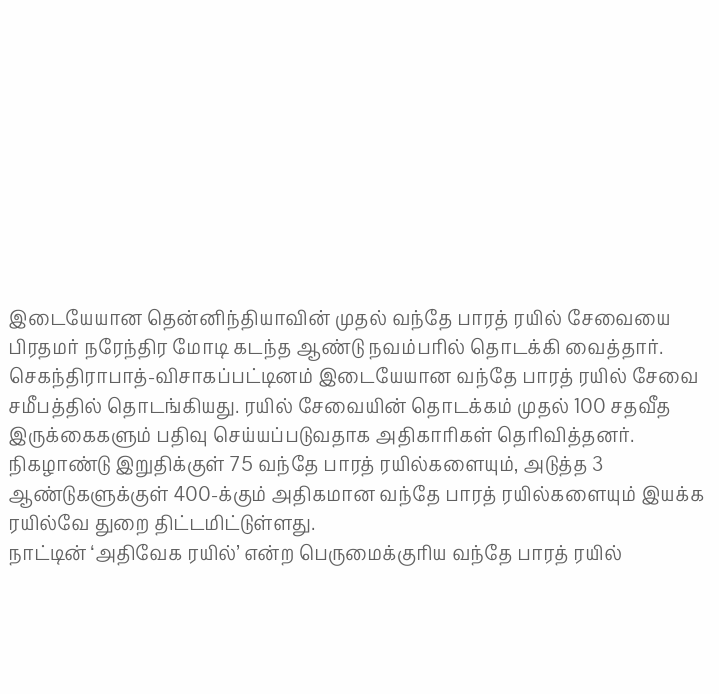இடையேயான தென்னிந்தியாவின் முதல் வந்தே பாரத் ரயில் சேவையை பிரதமர் நரேந்திர மோடி கடந்த ஆண்டு நவம்பரில் தொடக்கி வைத்தார்.
செகந்திராபாத்-விசாகப்பட்டினம் இடையேயான வந்தே பாரத் ரயில் சேவை சமீபத்தில் தொடங்கியது. ரயில் சேவையின் தொடக்கம் முதல் 100 சதவீத இருக்கைகளும் பதிவு செய்யப்படுவதாக அதிகாரிகள் தெரிவித்தனர்.
நிகழாண்டு இறுதிக்குள் 75 வந்தே பாரத் ரயில்களையும், அடுத்த 3 ஆண்டுகளுக்குள் 400-க்கும் அதிகமான வந்தே பாரத் ரயில்களையும் இயக்க ரயில்வே துறை திட்டமிட்டுள்ளது.
நாட்டின் ‘அதிவேக ரயில்’ என்ற பெருமைக்குரிய வந்தே பாரத் ரயில்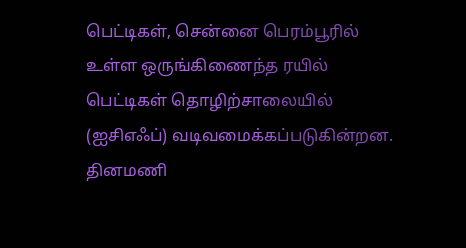பெட்டிகள், சென்னை பெரம்பூரில் உள்ள ஒருங்கிணைந்த ரயில் பெட்டிகள் தொழிற்சாலையில் (ஐசிஎஃப்) வடிவமைக்கப்படுகின்றன.
தினமணி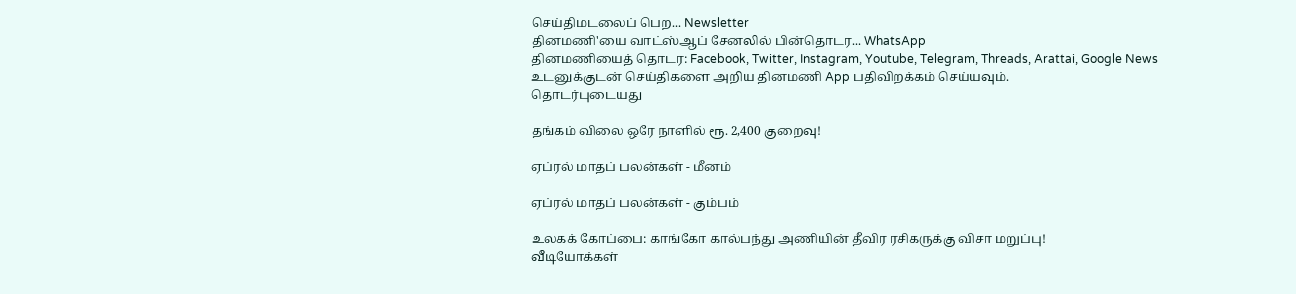செய்திமடலைப் பெற... Newsletter
தினமணி'யை வாட்ஸ்ஆப் சேனலில் பின்தொடர... WhatsApp
தினமணியைத் தொடர: Facebook, Twitter, Instagram, Youtube, Telegram, Threads, Arattai, Google News
உடனுக்குடன் செய்திகளை அறிய தினமணி App பதிவிறக்கம் செய்யவும்.
தொடர்புடையது

தங்கம் விலை ஒரே நாளில் ரூ. 2,400 குறைவு!

ஏப்ரல் மாதப் பலன்கள் - மீனம்

ஏப்ரல் மாதப் பலன்கள் - கும்பம்

உலகக் கோப்பை: காங்கோ கால்பந்து அணியின் தீவிர ரசிகருக்கு விசா மறுப்பு!
வீடியோக்கள்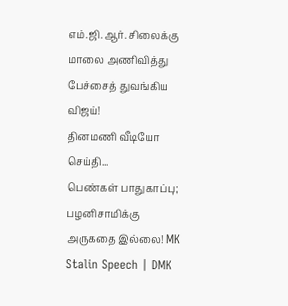எம்.ஜி.ஆர். சிலைக்கு மாலை அணிவித்து பேச்சைத் துவங்கிய விஜய்!
தினமணி வீடியோ செய்தி...
பெண்கள் பாதுகாப்பு; பழனிசாமிக்கு அருகதை இல்லை! MK Stalin Speech | DMK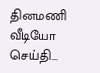தினமணி வீடியோ செய்தி...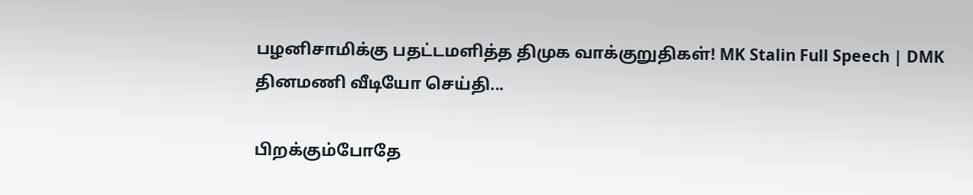பழனிசாமிக்கு பதட்டமளித்த திமுக வாக்குறுதிகள்! MK Stalin Full Speech | DMK
தினமணி வீடியோ செய்தி...

பிறக்கும்போதே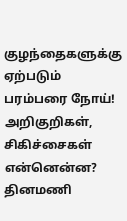குழந்தைகளுக்கு ஏற்படும் பரம்பரை நோய்! அறிகுறிகள், சிகிச்சைகள் என்னென்ன?
தினமணி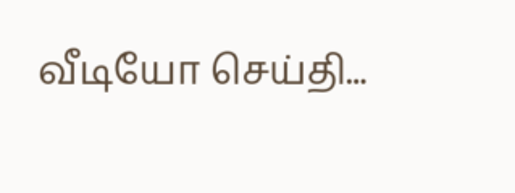வீடியோ செய்தி...